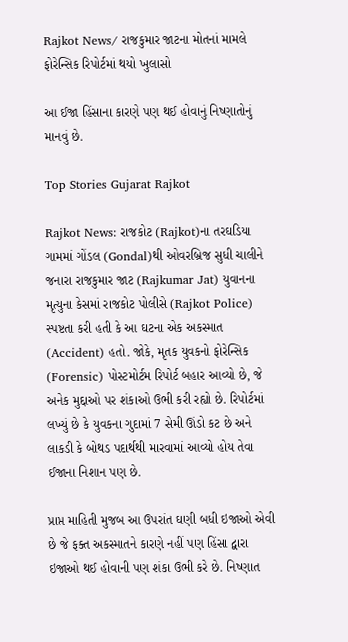Rajkot News/ રાજકુમાર જાટના મોતનાં મામલે ફોરેન્સિક રિપોર્ટમાં થયો ખુલાસો

આ ઈજા હિંસાના કારણે પણ થઈ હોવાનું નિષ્ણાતોનું માનવું છે.

Top Stories Gujarat Rajkot

Rajkot News: રાજકોટ (Rajkot)ના તરઘડિયા ગામમાં ગોંડલ (Gondal)થી ઓવરબ્રિજ સુધી ચાલીને જનારા રાજકુમાર જાટ (Rajkumar Jat) યુવાનના મૃત્યુના કેસમાં રાજકોટ પોલીસે (Rajkot Police) સ્પષ્ટતા કરી હતી કે આ ઘટના એક અકસ્માત (Accident) હતો. જોકે, મૃતક યુવકનો ફોરેન્સિક (Forensic) પોસ્ટમોર્ટમ રિપોર્ટ બહાર આવ્યો છે, જે અનેક મુદ્દાઓ પર શંકાઓ ઉભી કરી રહ્યો છે. રિપોર્ટમાં લખ્યું છે કે યુવકના ગુદામાં 7 સેમી ઊંડો કટ છે અને લાકડી કે બોથડ પદાર્થથી મારવામાં આવ્યો હોય તેવા ઈજાના નિશાન પણ છે.

પ્રાપ્ત માહિતી મુજબ આ ઉપરાંત ઘણી બધી ઇજાઓ એવી છે જે ફક્ત અકસ્માતને કારણે નહીં પણ હિંસા દ્વારા ઇજાઓ થઈ હોવાની પણ શંકા ઉભી કરે છે. નિષ્ણાત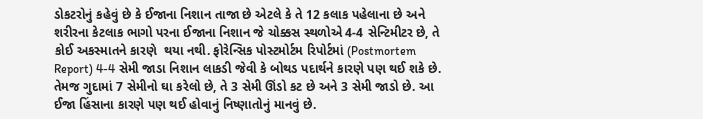ડોકટરોનું કહેવું છે કે ઈજાના નિશાન તાજા છે એટલે કે તે 12 કલાક પહેલાના છે અને શરીરના કેટલાક ભાગો પરના ઈજાના નિશાન જે ચોક્કસ સ્થળોએ 4-4 સેન્ટિમીટર છે, તે કોઈ અકસ્માતને કારણે  થયા નથી. ફોરેન્સિક પોસ્ટમોર્ટમ રિપોર્ટમાં (Postmortem Report) 4-4 સેમી જાડા નિશાન લાકડી જેવી કે બોથડ પદાર્થને કારણે પણ થઈ શકે છે. તેમજ ગુદામાં 7 સેમીનો ઘા કરેલો છે, તે 3 સેમી ઊંડો કટ છે અને 3 સેમી જાડો છે. આ ઈજા હિંસાના કારણે પણ થઈ હોવાનું નિષ્ણાતોનું માનવું છે.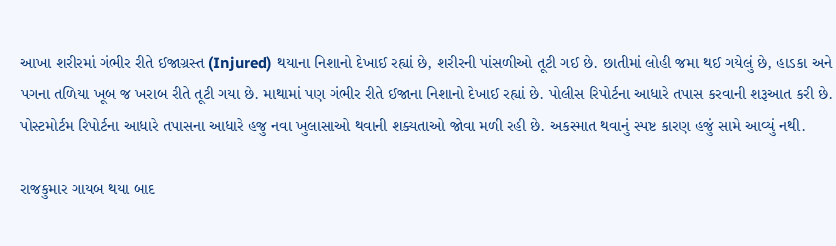આખા શરીરમાં ગંભીર રીતે ઈજાગ્રસ્ત (Injured) થયાના નિશાનો દેખાઈ રહ્યાં છે, શરીરની પાંસળીઓ તૂટી ગઈ છે. છાતીમાં લોહી જમા થઈ ગયેલું છે, હાડકા અને પગના તળિયા ખૂબ જ ખરાબ રીતે તૂટી ગયા છે. માથામાં પણ ગંભીર રીતે ઈજાના નિશાનો દેખાઈ રહ્યાં છે. પોલીસ રિપોર્ટના આધારે તપાસ કરવાની શરૂઆત કરી છે. પોસ્ટમોર્ટમ રિપોર્ટના આધારે તપાસના આધારે હજુ નવા ખુલાસાઓ થવાની શક્યતાઓ જોવા મળી રહી છે. અકસ્માત થવાનું સ્પષ્ટ કારણ હજું સામે આવ્યું નથી.

રાજકુમાર ગાયબ થયા બાદ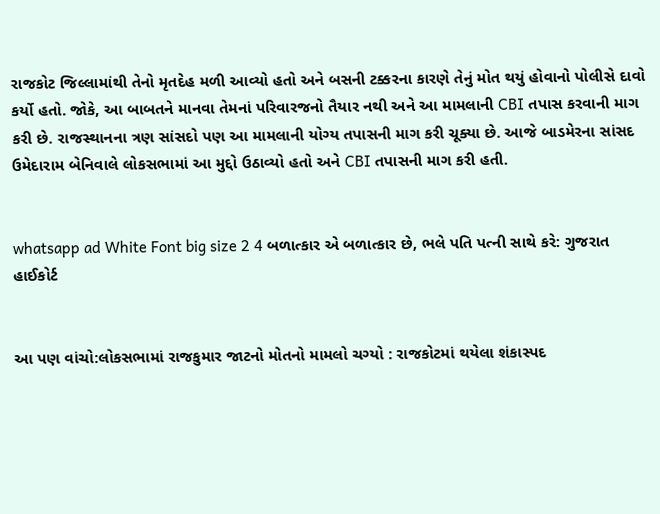રાજકોટ જિલ્લામાંથી તેનો મૃતદેહ મળી આવ્યો હતો અને બસની ટક્કરના કારણે તેનું મોત થયું હોવાનો પોલીસે દાવો કર્યો હતો. જોકે, આ બાબતને માનવા તેમનાં પરિવારજનો તૈયાર નથી અને આ મામલાની CBI તપાસ કરવાની માગ કરી છે. રાજસ્થાનના ત્રણ સાંસદો પણ આ મામલાની યોગ્ય તપાસની માગ કરી ચૂક્યા છે. આજે બાડમેરના સાંસદ ઉમેદારામ બેનિવાલે લોકસભામાં આ મુદ્દો ઉઠાવ્યો હતો અને CBI તપાસની માગ કરી હતી.


whatsapp ad White Font big size 2 4 બળાત્કાર એ બળાત્કાર છે, ભલે પતિ પત્ની સાથે કરે: ગુજરાત હાઈકોર્ટ


આ પણ વાંચો:લોકસભામાં રાજકુમાર જાટનો મોતનો મામલો ચગ્યો : રાજકોટમાં થયેલા શંકાસ્પદ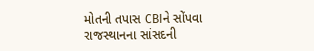મોતની તપાસ CBIને સોંપવા રાજસ્થાનના સાંસદની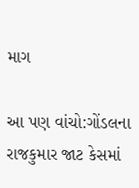માગ

આ પણ વાંચો:ગોંડલના રાજકુમાર જાટ કેસમાં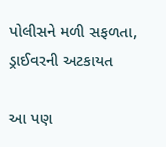પોલીસને મળી સફળતા, ડ્રાઈવરની અટકાયત

આ પણ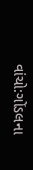વાંચો:ગોંડલના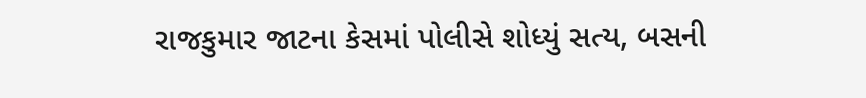રાજકુમાર જાટના કેસમાં પોલીસે શોધ્યું સત્ય, બસની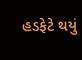હડફેટે થયું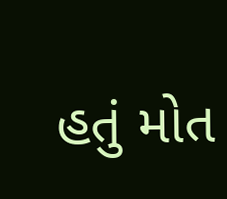હતું મોત